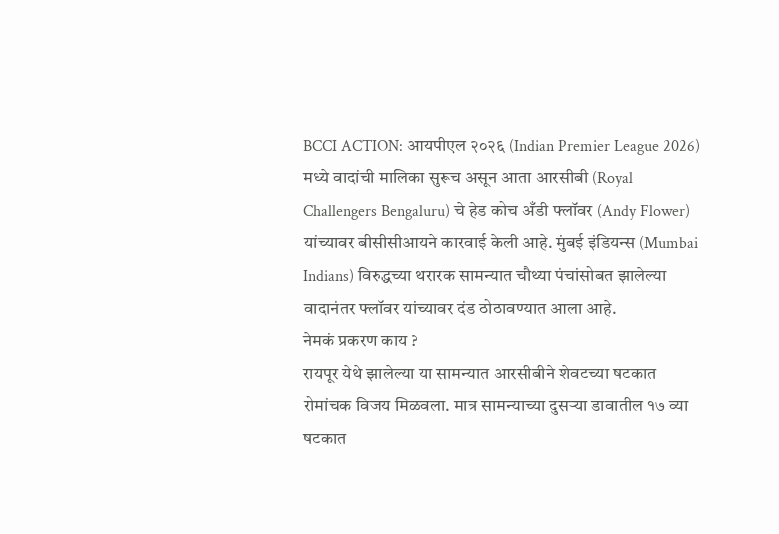BCCI ACTION: आयपीएल २०२६ (Indian Premier League 2026) मध्ये वादांची मालिका सुरूच असून आता आरसीबी (Royal Challengers Bengaluru) चे हेड कोच अँडी फ्लॉवर (Andy Flower) यांच्यावर बीसीसीआयने कारवाई केली आहे. मुंबई इंडियन्स (Mumbai Indians) विरुद्धच्या थरारक सामन्यात चौथ्या पंचांसोबत झालेल्या वादानंतर फ्लॉवर यांच्यावर दंड ठोठावण्यात आला आहे.
नेमकं प्रकरण काय ?
रायपूर येथे झालेल्या या सामन्यात आरसीबीने शेवटच्या षटकात रोमांचक विजय मिळवला. मात्र सामन्याच्या दुसऱ्या डावातील १७ व्या षटकात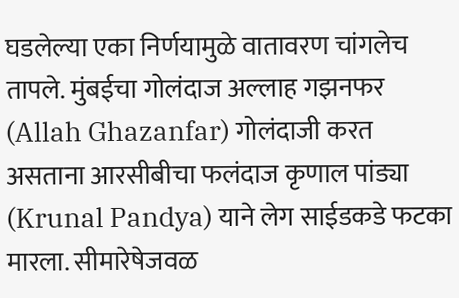घडलेल्या एका निर्णयामुळे वातावरण चांगलेच तापले. मुंबईचा गोलंदाज अल्लाह गझनफर (Allah Ghazanfar) गोलंदाजी करत असताना आरसीबीचा फलंदाज कृणाल पांड्या (Krunal Pandya) याने लेग साईडकडे फटका मारला. सीमारेषेजवळ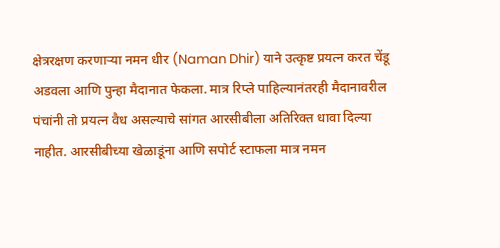क्षेत्ररक्षण करणाऱ्या नमन धीर (Naman Dhir) याने उत्कृष्ट प्रयत्न करत चेंडू अडवला आणि पुन्हा मैदानात फेकला. मात्र रिप्ले पाहिल्यानंतरही मैदानावरील पंचांनी तो प्रयत्न वैध असल्याचे सांगत आरसीबीला अतिरिक्त धावा दिल्या नाहीत. आरसीबीच्या खेळाडूंना आणि सपोर्ट स्टाफला मात्र नमन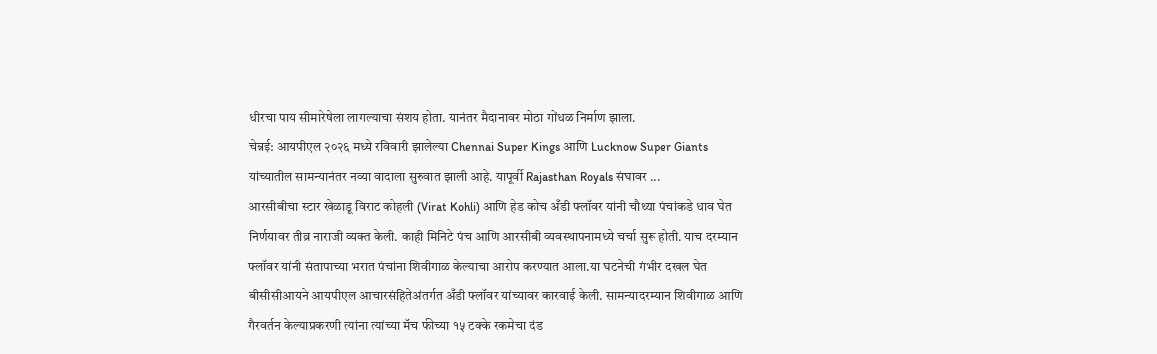धीरचा पाय सीमारेषेला लागल्याचा संशय होता. यानंतर मैदानावर मोठा गोंधळ निर्माण झाला.
चेन्नई: आयपीएल २०२६ मध्ये रविवारी झालेल्या Chennai Super Kings आणि Lucknow Super Giants यांच्यातील सामन्यानंतर नव्या वादाला सुरुवात झाली आहे. यापूर्वी Rajasthan Royals संघावर ...
आरसीबीचा स्टार खेळाडू विराट कोहली (Virat Kohli) आणि हेड कोच अँडी फ्लॉवर यांनी चौथ्या पंचांकडे धाव घेत निर्णयावर तीव्र नाराजी व्यक्त केली. काही मिनिटे पंच आणि आरसीबी व्यवस्थापनामध्ये चर्चा सुरू होती. याच दरम्यान फ्लॉवर यांनी संतापाच्या भरात पंचांना शिवीगाळ केल्याचा आरोप करण्यात आला.या घटनेची गंभीर दखल घेत बीसीसीआयने आयपीएल आचारसंहितेअंतर्गत अँडी फ्लॉवर यांच्यावर कारवाई केली. सामन्यादरम्यान शिवीगाळ आणि गैरवर्तन केल्याप्रकरणी त्यांना त्यांच्या मॅच फीच्या १५ टक्के रकमेचा दंड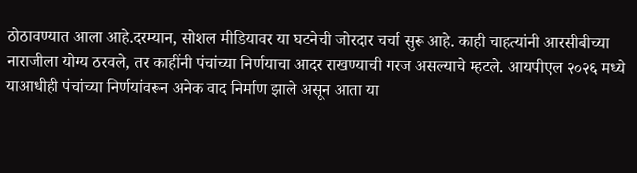ठोठावण्यात आला आहे.दरम्यान, सोशल मीडियावर या घटनेची जोरदार चर्चा सुरू आहे. काही चाहत्यांनी आरसीबीच्या नाराजीला योग्य ठरवले, तर काहींनी पंचांच्या निर्णयाचा आदर राखण्याची गरज असल्याचे म्हटले. आयपीएल २०२६ मध्ये याआधीही पंचांच्या निर्णयांवरून अनेक वाद निर्माण झाले असून आता या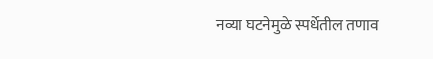नव्या घटनेमुळे स्पर्धेतील तणाव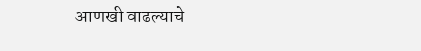आणखी वाढल्याचे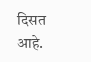दिसत आहे.